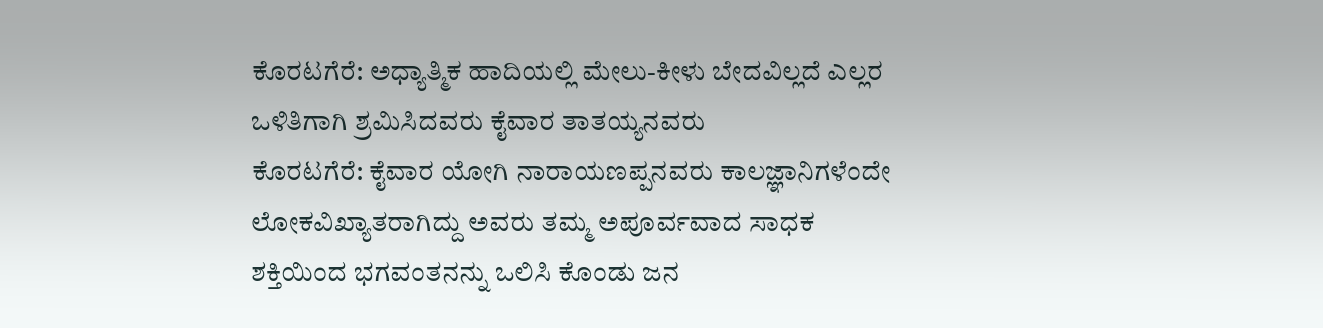ಕೊರಟಗೆರೆ: ಅಧ್ಯಾತ್ಮಿಕ ಹಾದಿಯಲ್ಲಿ ಮೇಲು-ಕೀಳು ಬೇದವಿಲ್ಲದೆ ಎಲ್ಲರ ಒಳಿತಿಗಾಗಿ ಶ್ರಮಿಸಿದವರು ಕೈವಾರ ತಾತಯ್ಯನವರು
ಕೊರಟಗೆರೆ: ಕೈವಾರ ಯೋಗಿ ನಾರಾಯಣಪ್ಪನವರು ಕಾಲಜ್ಞಾನಿಗಳೆಂದೇ ಲೋಕವಿಖ್ಯಾತರಾಗಿದ್ದು ಅವರು ತಮ್ಮ ಅಪೂರ್ವವಾದ ಸಾಧಕ ಶಕ್ತಿಯಿಂದ ಭಗವಂತನನ್ನು ಒಲಿಸಿ ಕೊಂಡು ಜನ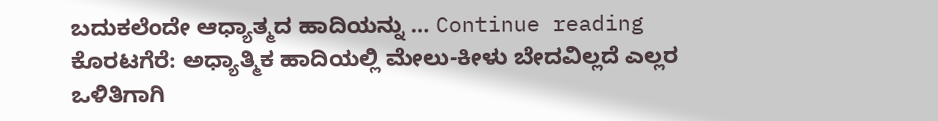ಬದುಕಲೆಂದೇ ಆಧ್ಯಾತ್ಮದ ಹಾದಿಯನ್ನು … Continue reading ಕೊರಟಗೆರೆ: ಅಧ್ಯಾತ್ಮಿಕ ಹಾದಿಯಲ್ಲಿ ಮೇಲು-ಕೀಳು ಬೇದವಿಲ್ಲದೆ ಎಲ್ಲರ ಒಳಿತಿಗಾಗಿ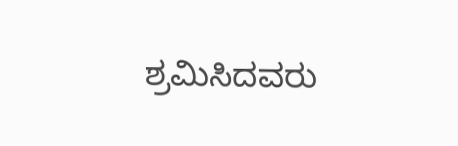ಶ್ರಮಿಸಿದವರು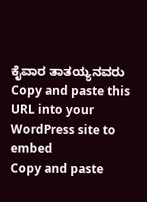ಕೈವಾರ ತಾತಯ್ಯನವರು
Copy and paste this URL into your WordPress site to embed
Copy and paste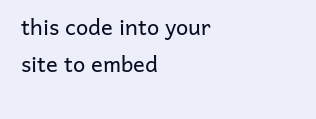this code into your site to embed